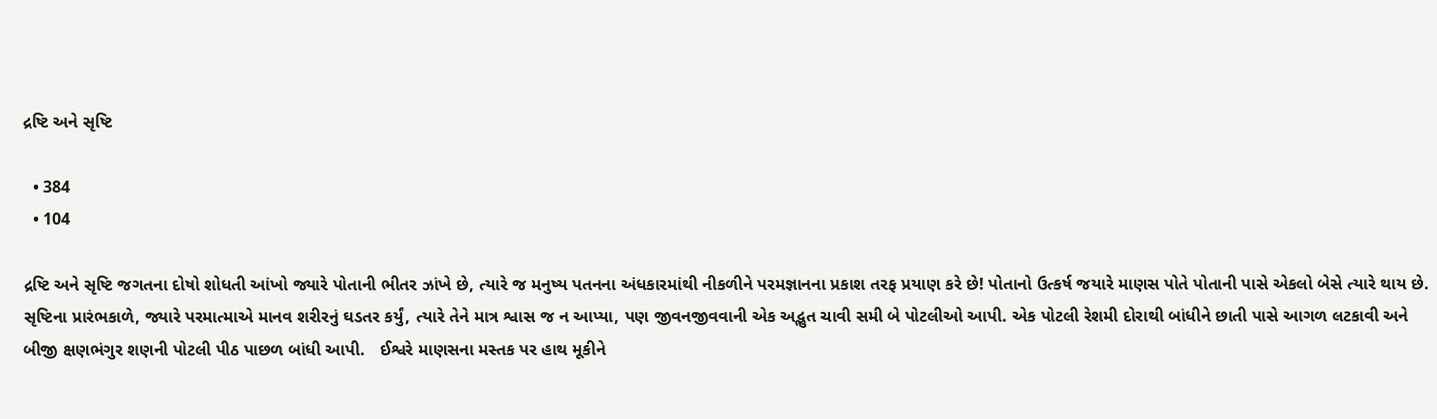દ્રષ્ટિ અને સૃષ્ટિ

  • 384
  • 104

દ્રષ્ટિ અને સૃષ્ટિ જગતના દોષો શોધતી આંખો જ્યારે પોતાની ભીતર ઝાંખે છે, ત્યારે જ મનુષ્ય પતનના અંધકારમાંથી નીકળીને પરમજ્ઞાનના પ્રકાશ તરફ પ્રયાણ કરે છે! પોતાનો ઉત્કર્ષ જયારે માણસ પોતે પોતાની પાસે એકલો બેસે ત્યારે થાય છે.    સૃષ્ટિના પ્રારંભકાળે, જ્યારે પરમાત્માએ માનવ શરીરનું ઘડતર કર્યું, ત્યારે તેને માત્ર શ્વાસ જ ન આપ્યા, પણ જીવનજીવવાની એક અદ્ભુત ચાવી સમી બે પોટલીઓ આપી. એક પોટલી રેશમી દોરાથી બાંધીને છાતી પાસે આગળ લટકાવી અને બીજી ક્ષણભંગુર શણની પોટલી પીઠ પાછળ બાંધી આપી.   ઈશ્વરે માણસના મસ્તક પર હાથ મૂકીને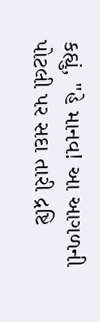કહ્યું, "હે માનવ! આ આગળની પોટલી પર સદા તારી દ્રષ્ટિ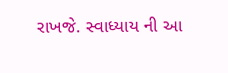રાખજે. સ્વાધ્યાય ની આ